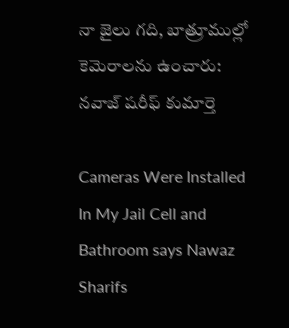నా జైలు గది, బాత్రూముల్లో కెమెరాలను ఉంచారు: నవాజ్ షరీఫ్ కుమార్తె

Cameras Were Installed In My Jail Cell and Bathroom says Nawaz Sharifs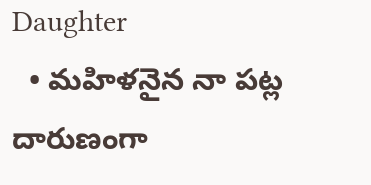Daughter
  • మహిళనైన నా పట్ల దారుణంగా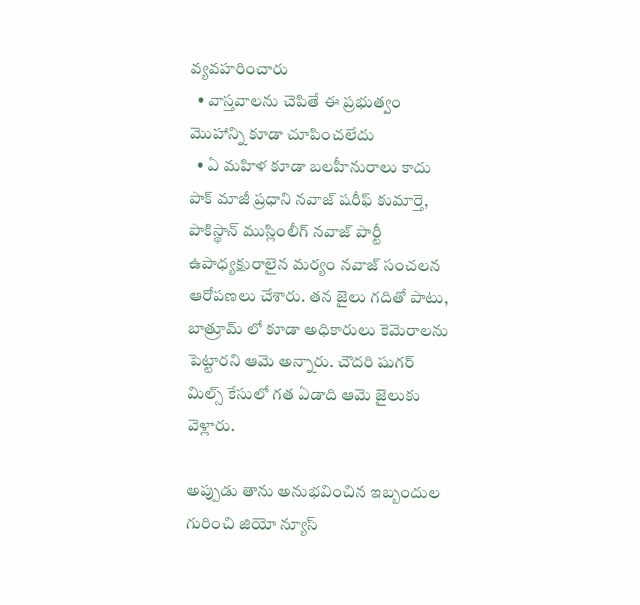వ్యవహరించారు
  • వాస్తవాలను చెపితే ఈ ప్రభుత్వం మొహాన్ని కూడా చూపించలేదు
  • ఏ మహిళ కూడా బలహీనురాలు కాదు
పాక్ మాజీ ప్రధాని నవాజ్ షరీఫ్ కుమార్తె, పాకిస్థాన్ ముస్లింలీగ్ నవాజ్ పార్టీ ఉపాధ్యక్షురాలైన మర్యం నవాజ్ సంచలన ఆరోపణలు చేశారు. తన జైలు గదితో పాటు, బాత్రూమ్ లో కూడా అధికారులు కెమెరాలను పెట్టారని ఆమె అన్నారు. చౌదరి షుగర్ మిల్స్ కేసులో గత ఏడాది ఆమె జైలుకు వెళ్లారు.

అప్పుడు తాను అనుభవించిన ఇబ్బందుల గురించి జియో న్యూస్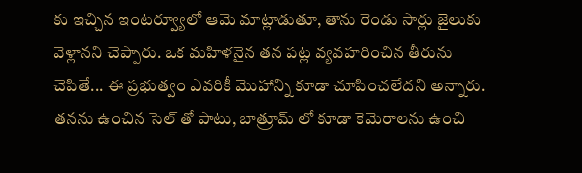కు ఇచ్చిన ఇంటర్వ్యూలో ఆమె మాట్లాడుతూ, తాను రెండు సార్లు జైలుకు వెళ్లానని చెప్పారు. ఒక మహిళనైన తన పట్ల వ్యవహరించిన తీరును చెపితే... ఈ ప్రభుత్వం ఎవరికీ మొహాన్ని కూడా చూపించలేదని అన్నారు. తనను ఉంచిన సెల్ తో పాటు, బాత్రూమ్ లో కూడా కెమెరాలను ఉంచి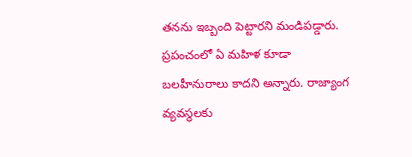తనను ఇబ్బంది పెట్టారని మండిపడ్డారు. ప్రపంచంలో ఏ మహిళ కూడా బలహీనురాలు కాదని అన్నారు. రాజ్యాంగ వ్యవస్థలకు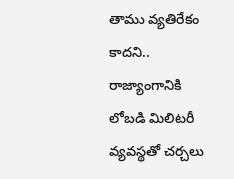తాము వ్యతిరేకం కాదని.. రాజ్యాంగానికి లోబడి మిలిటరీ వ్యవస్థతో చర్చలు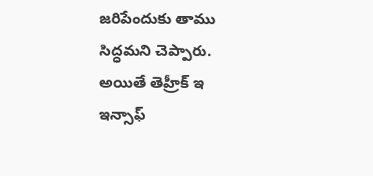జరిపేందుకు తాము సిద్ధమని చెప్పారు. అయితే తెహ్రీక్ ఇ ఇన్సాఫ్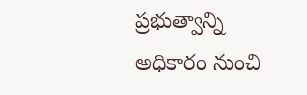ప్రభుత్వాన్ని అధికారం నుంచి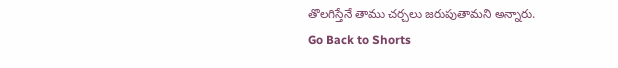తొలగిస్తేనే తాము చర్చలు జరుపుతామని అన్నారు.
Go Back to Shorts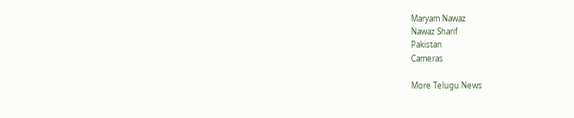Maryam Nawaz
Nawaz Sharif
Pakistan
Cameras

More Telugu News